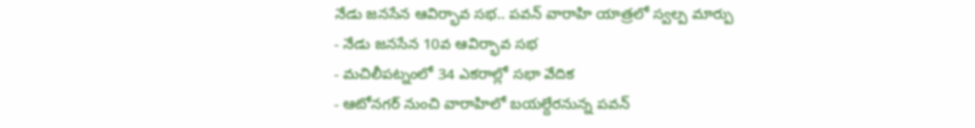నేడు జనసేన ఆవిర్భావ సభ.. పవన్ వారాహి యాత్రలో స్వల్ప మార్పు
- నేడు జనసేన 10వ ఆవిర్భావ సభ
- మచిలీపట్నంలో 34 ఎకరాల్లో సభా వేదిక
- ఆటోనగర్ నుంచి వారాహిలో బయల్దేరనున్న పవన్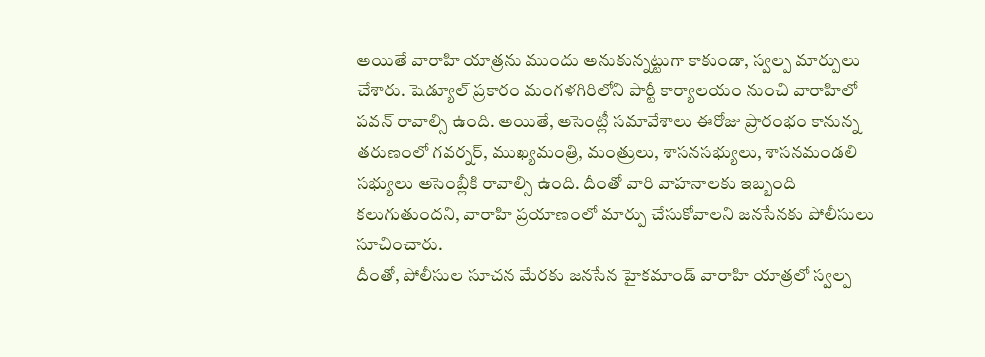అయితే వారాహి యాత్రను ముందు అనుకున్నట్టుగా కాకుండా, స్వల్ప మార్పులు చేశారు. షెడ్యూల్ ప్రకారం మంగళగిరిలోని పార్టీ కార్యాలయం నుంచి వారాహిలో పవన్ రావాల్సి ఉంది. అయితే, అసెంట్లీ సమావేశాలు ఈరోజు ప్రారంభం కానున్న తరుణంలో గవర్నర్, ముఖ్యమంత్రి, మంత్రులు, శాసనసభ్యులు, శాసనమండలి సభ్యులు అసెంబ్లీకి రావాల్సి ఉంది. దీంతో వారి వాహనాలకు ఇబ్బంది కలుగుతుందని, వారాహి ప్రయాణంలో మార్పు చేసుకోవాలని జనసేనకు పోలీసులు సూచించారు.
దీంతో, పోలీసుల సూచన మేరకు జనసేన హైకమాండ్ వారాహి యాత్రలో స్వల్ప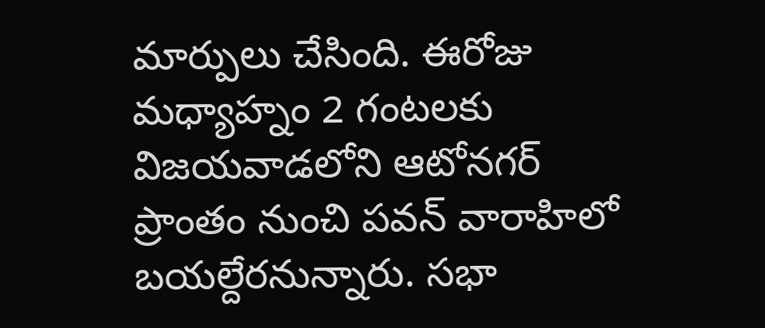మార్పులు చేసింది. ఈరోజు మధ్యాహ్నం 2 గంటలకు విజయవాడలోని ఆటోనగర్ ప్రాంతం నుంచి పవన్ వారాహిలో బయల్దేరనున్నారు. సభా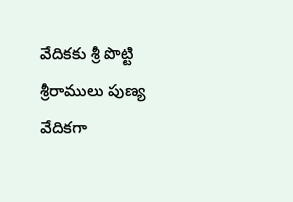వేదికకు శ్రీ పొట్టి శ్రీరాములు పుణ్య వేదికగా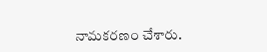నామకరణం చేశారు.